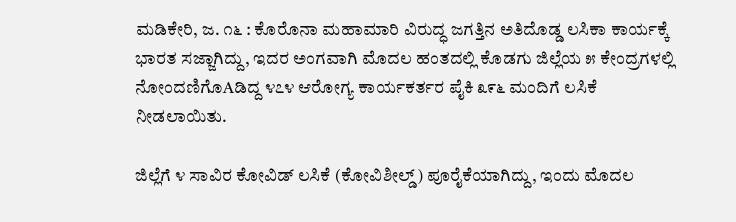ಮಡಿಕೇರಿ, ಜ. ೧೬ : ಕೊರೊನಾ ಮಹಾಮಾರಿ ವಿರುದ್ಧ ಜಗತ್ತಿನ ಅತಿದೊಡ್ಡ ಲಸಿಕಾ ಕಾರ್ಯಕ್ಕೆ ಭಾರತ ಸಜ್ಜಾಗಿದ್ದು, ಇದರ ಅಂಗವಾಗಿ ಮೊದಲ ಹಂತದಲ್ಲಿ ಕೊಡಗು ಜಿಲ್ಲೆಯ ೫ ಕೇಂದ್ರಗಳಲ್ಲಿ ನೋಂದಣಿಗೊAಡಿದ್ದ ೪೭೪ ಆರೋಗ್ಯ ಕಾರ್ಯಕರ್ತರ ಪೈಕಿ ೩೯೬ ಮಂದಿಗೆ ಲಸಿಕೆ ನೀಡಲಾಯಿತು.

ಜಿಲ್ಲೆಗೆ ೪ ಸಾವಿರ ಕೋವಿಡ್ ಲಸಿಕೆ (ಕೋವಿಶೀಲ್ಡ್) ಪೂರೈಕೆಯಾಗಿದ್ದು, ಇಂದು ಮೊದಲ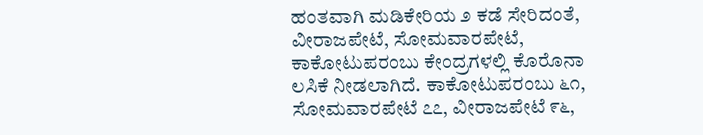ಹಂತವಾಗಿ ಮಡಿಕೇರಿಯ ೨ ಕಡೆ ಸೇರಿದಂತೆ, ವೀರಾಜಪೇಟೆ, ಸೋಮವಾರಪೇಟೆ, ಕಾಕೋಟುಪರಂಬು ಕೇಂದ್ರಗಳಲ್ಲಿ ಕೊರೊನಾ ಲಸಿಕೆ ನೀಡಲಾಗಿದೆ. ಕಾಕೋಟುಪರಂಬು ೬೧, ಸೋಮವಾರಪೇಟೆ ೭೭, ವೀರಾಜಪೇಟೆ ೯೬,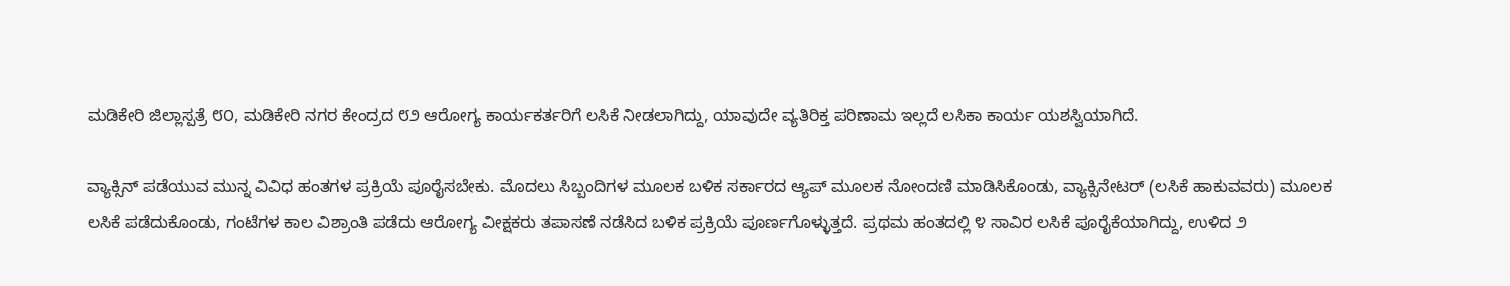ಮಡಿಕೇರಿ ಜಿಲ್ಲಾಸ್ಪತ್ರೆ ೮೦, ಮಡಿಕೇರಿ ನಗರ ಕೇಂದ್ರದ ೮೨ ಆರೋಗ್ಯ ಕಾರ್ಯಕರ್ತರಿಗೆ ಲಸಿಕೆ ನೀಡಲಾಗಿದ್ದು, ಯಾವುದೇ ವ್ಯತಿರಿಕ್ತ ಪರಿಣಾಮ ಇಲ್ಲದೆ ಲಸಿಕಾ ಕಾರ್ಯ ಯಶಸ್ವಿಯಾಗಿದೆ.

ವ್ಯಾಕ್ಸಿನ್ ಪಡೆಯುವ ಮುನ್ನ ವಿವಿಧ ಹಂತಗಳ ಪ್ರಕ್ರಿಯೆ ಪೂರೈಸಬೇಕು. ಮೊದಲು ಸಿಬ್ಬಂದಿಗಳ ಮೂಲಕ ಬಳಿಕ ಸರ್ಕಾರದ ಆ್ಯಪ್ ಮೂಲಕ ನೋಂದಣಿ ಮಾಡಿಸಿಕೊಂಡು, ವ್ಯಾಕ್ಸಿನೇಟರ್ (ಲಸಿಕೆ ಹಾಕುವವರು) ಮೂಲಕ ಲಸಿಕೆ ಪಡೆದುಕೊಂಡು, ಗಂಟೆಗಳ ಕಾಲ ವಿಶ್ರಾಂತಿ ಪಡೆದು ಆರೋಗ್ಯ ವೀಕ್ಷಕರು ತಪಾಸಣೆ ನಡೆಸಿದ ಬಳಿಕ ಪ್ರಕ್ರಿಯೆ ಪೂರ್ಣಗೊಳ್ಳುತ್ತದೆ. ಪ್ರಥಮ ಹಂತದಲ್ಲಿ ೪ ಸಾವಿರ ಲಸಿಕೆ ಪೂರೈಕೆಯಾಗಿದ್ದು, ಉಳಿದ ೨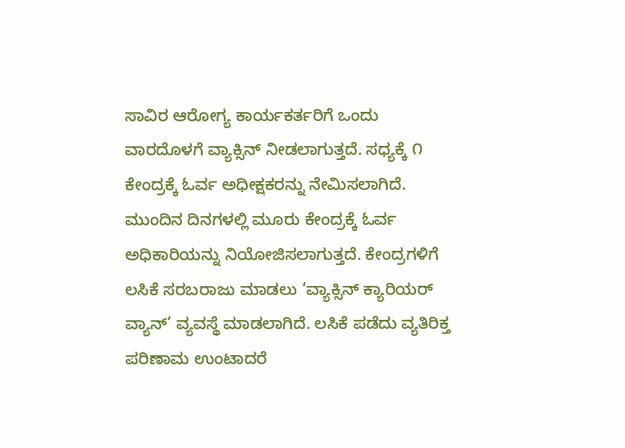ಸಾವಿರ ಆರೋಗ್ಯ ಕಾರ್ಯಕರ್ತರಿಗೆ ಒಂದು ವಾರದೊಳಗೆ ವ್ಯಾಕ್ಸಿನ್ ನೀಡಲಾಗುತ್ತದೆ. ಸಧ್ಯಕ್ಕೆ ೧ ಕೇಂದ್ರಕ್ಕೆ ಓರ್ವ ಅಧೀಕ್ಷಕರನ್ನು ನೇಮಿಸಲಾಗಿದೆ. ಮುಂದಿನ ದಿನಗಳಲ್ಲಿ ಮೂರು ಕೇಂದ್ರಕ್ಕೆ ಓರ್ವ ಅಧಿಕಾರಿಯನ್ನು ನಿಯೋಜಿಸಲಾಗುತ್ತದೆ. ಕೇಂದ್ರಗಳಿಗೆ ಲಸಿಕೆ ಸರಬರಾಜು ಮಾಡಲು ‘ವ್ಯಾಕ್ಸಿನ್ ಕ್ಯಾರಿಯರ್ ವ್ಯಾನ್’ ವ್ಯವಸ್ಥೆ ಮಾಡಲಾಗಿದೆ. ಲಸಿಕೆ ಪಡೆದು ವ್ಯತಿರಿಕ್ತ ಪರಿಣಾಮ ಉಂಟಾದರೆ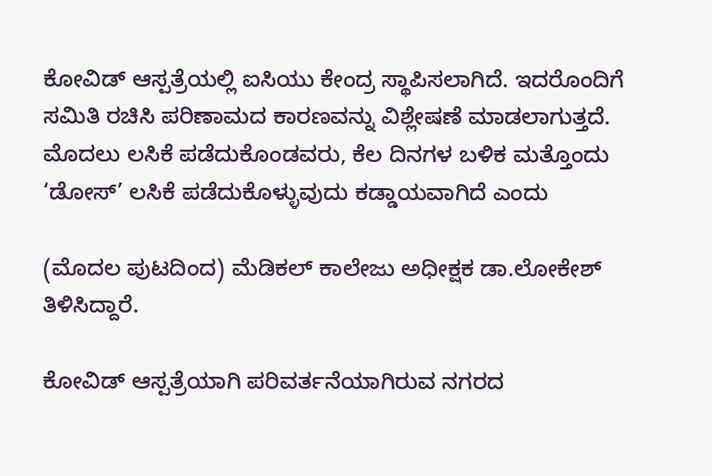ಕೋವಿಡ್ ಆಸ್ಪತ್ರೆಯಲ್ಲಿ ಐಸಿಯು ಕೇಂದ್ರ ಸ್ಥಾಪಿಸಲಾಗಿದೆ. ಇದರೊಂದಿಗೆ ಸಮಿತಿ ರಚಿಸಿ ಪರಿಣಾಮದ ಕಾರಣವನ್ನು ವಿಶ್ಲೇಷಣೆ ಮಾಡಲಾಗುತ್ತದೆ. ಮೊದಲು ಲಸಿಕೆ ಪಡೆದುಕೊಂಡವರು, ಕೆಲ ದಿನಗಳ ಬಳಿಕ ಮತ್ತೊಂದು ‘ಡೋಸ್’ ಲಸಿಕೆ ಪಡೆದುಕೊಳ್ಳುವುದು ಕಡ್ಡಾಯವಾಗಿದೆ ಎಂದು

(ಮೊದಲ ಪುಟದಿಂದ) ಮೆಡಿಕಲ್ ಕಾಲೇಜು ಅಧೀಕ್ಷಕ ಡಾ.ಲೋಕೇಶ್ ತಿಳಿಸಿದ್ದಾರೆ.

ಕೋವಿಡ್ ಆಸ್ಪತ್ರೆಯಾಗಿ ಪರಿವರ್ತನೆಯಾಗಿರುವ ನಗರದ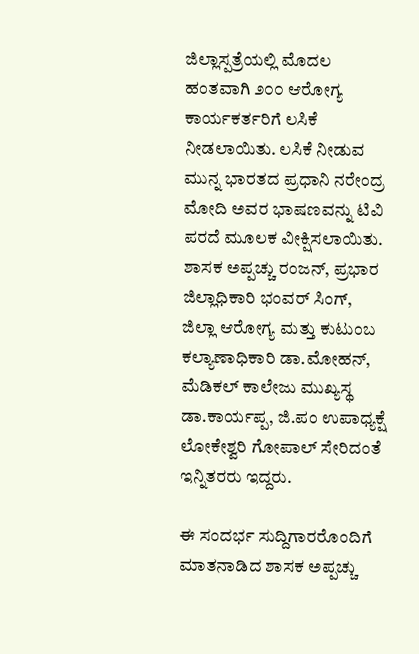ಜಿಲ್ಲಾಸ್ಪತ್ರೆಯಲ್ಲಿ ಮೊದಲ ಹಂತವಾಗಿ ೨೦೦ ಆರೋಗ್ಯ ಕಾರ್ಯಕರ್ತರಿಗೆ ಲಸಿಕೆ ನೀಡಲಾಯಿತು. ಲಸಿಕೆ ನೀಡುವ ಮುನ್ನ ಭಾರತದ ಪ್ರಧಾನಿ ನರೇಂದ್ರ ಮೋದಿ ಅವರ ಭಾಷಣವನ್ನು ಟಿವಿ ಪರದೆ ಮೂಲಕ ವೀಕ್ಷಿಸಲಾಯಿತು. ಶಾಸಕ ಅಪ್ಪಚ್ಚು ರಂಜನ್, ಪ್ರಭಾರ ಜಿಲ್ಲಾಧಿಕಾರಿ ಭಂವರ್ ಸಿಂಗ್, ಜಿಲ್ಲಾ ಆರೋಗ್ಯ ಮತ್ತು ಕುಟುಂಬ ಕಲ್ಯಾಣಾಧಿಕಾರಿ ಡಾ.ಮೋಹನ್, ಮೆಡಿಕಲ್ ಕಾಲೇಜು ಮುಖ್ಯಸ್ಥ ಡಾ.ಕಾರ್ಯಪ್ಪ, ಜಿ.ಪಂ ಉಪಾಧ್ಯಕ್ಷೆ ಲೋಕೇಶ್ವರಿ ಗೋಪಾಲ್ ಸೇರಿದಂತೆ ಇನ್ನಿತರರು ಇದ್ದರು.

ಈ ಸಂದರ್ಭ ಸುದ್ದಿಗಾರರೊಂದಿಗೆ ಮಾತನಾಡಿದ ಶಾಸಕ ಅಪ್ಪಚ್ಚು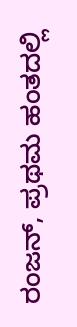ರಂಜನ್, ಪ್ರಥಮ ಹಂತದಲ್ಲಿ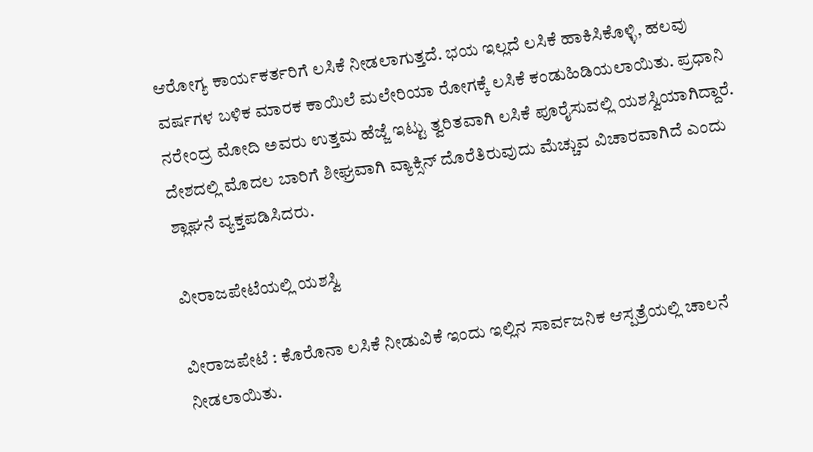ಆರೋಗ್ಯ ಕಾರ್ಯಕರ್ತರಿಗೆ ಲಸಿಕೆ ನೀಡಲಾಗುತ್ತದೆ. ಭಯ ಇಲ್ಲದೆ ಲಸಿಕೆ ಹಾಕಿಸಿಕೊಳ್ಳಿ, ಹಲವು ವರ್ಷಗಳ ಬಳಿಕ ಮಾರಕ ಕಾಯಿಲೆ ಮಲೇರಿಯಾ ರೋಗಕ್ಕೆ ಲಸಿಕೆ ಕಂಡುಹಿಡಿಯಲಾಯಿತು. ಪ್ರಧಾನಿ ನರೇಂದ್ರ ಮೋದಿ ಅವರು ಉತ್ತಮ ಹೆಜ್ಜೆ ಇಟ್ಟು ತ್ವರಿತವಾಗಿ ಲಸಿಕೆ ಪೂರೈಸುವಲ್ಲಿ ಯಶಸ್ವಿಯಾಗಿದ್ದಾರೆ. ದೇಶದಲ್ಲಿ ಮೊದಲ ಬಾರಿಗೆ ಶೀಘ್ರವಾಗಿ ವ್ಯಾಕ್ಸಿನ್ ದೊರೆತಿರುವುದು ಮೆಚ್ಚುವ ವಿಚಾರವಾಗಿದೆ ಎಂದು ಶ್ಲಾಘನೆ ವ್ಯಕ್ತಪಡಿಸಿದರು.

ವೀರಾಜಪೇಟೆಯಲ್ಲಿ ಯಶಸ್ವಿ

ವೀರಾಜಪೇಟೆ : ಕೊರೊನಾ ಲಸಿಕೆ ನೀಡುವಿಕೆ ಇಂದು ಇಲ್ಲಿನ ಸಾರ್ವಜನಿಕ ಆಸ್ಪತ್ರೆಯಲ್ಲಿ ಚಾಲನೆ ನೀಡಲಾಯಿತು.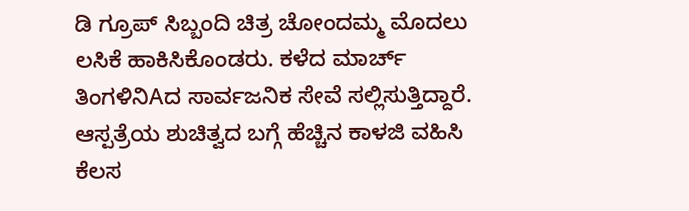ಡಿ ಗ್ರೂಪ್ ಸಿಬ್ಬಂದಿ ಚಿತ್ರ ಚೋಂದಮ್ಮ ಮೊದಲು ಲಸಿಕೆ ಹಾಕಿಸಿಕೊಂಡರು. ಕಳೆದ ಮಾರ್ಚ್ ತಿಂಗಳಿನಿAದ ಸಾರ್ವಜನಿಕ ಸೇವೆ ಸಲ್ಲಿಸುತ್ತಿದ್ದಾರೆ. ಆಸ್ಪತ್ರೆಯ ಶುಚಿತ್ವದ ಬಗ್ಗೆ ಹೆಚ್ಚಿನ ಕಾಳಜಿ ವಹಿಸಿ ಕೆಲಸ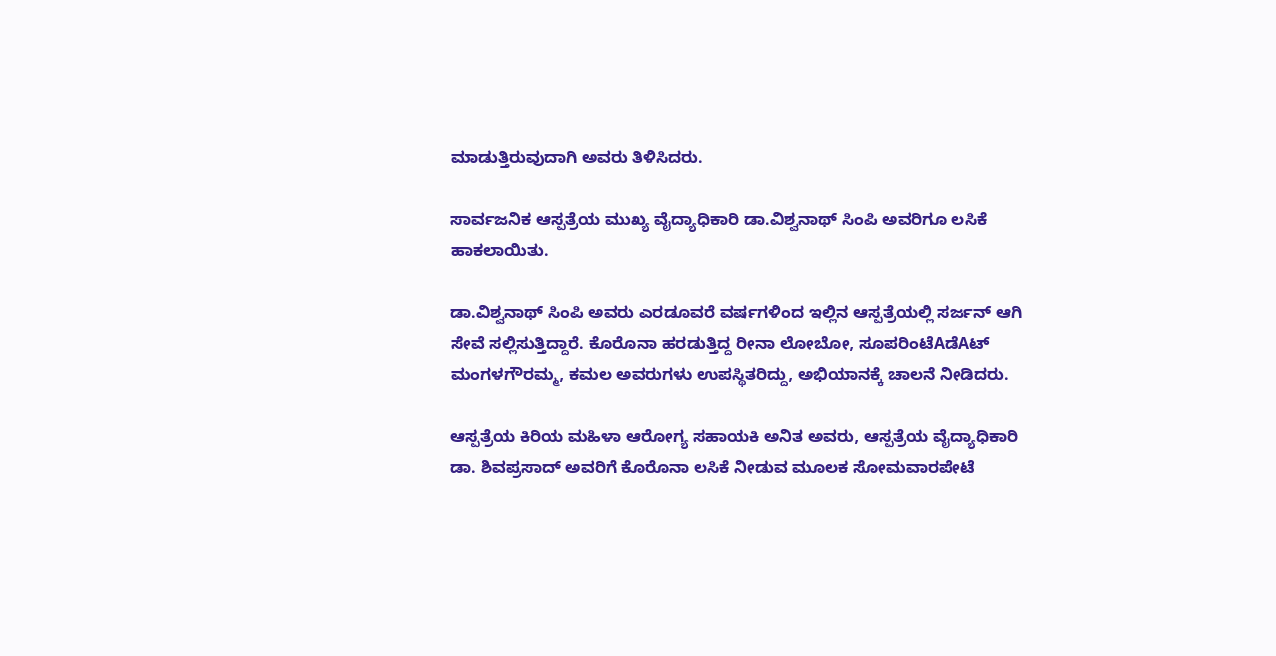ಮಾಡುತ್ತಿರುವುದಾಗಿ ಅವರು ತಿಳಿಸಿದರು.

ಸಾರ್ವಜನಿಕ ಆಸ್ಪತ್ರೆಯ ಮುಖ್ಯ ವೈದ್ಯಾಧಿಕಾರಿ ಡಾ.ವಿಶ್ವನಾಥ್ ಸಿಂಪಿ ಅವರಿಗೂ ಲಸಿಕೆ ಹಾಕಲಾಯಿತು.

ಡಾ.ವಿಶ್ವನಾಥ್ ಸಿಂಪಿ ಅವರು ಎರಡೂವರೆ ವರ್ಷಗಳಿಂದ ಇಲ್ಲಿನ ಆಸ್ಪತ್ರೆಯಲ್ಲಿ ಸರ್ಜನ್ ಆಗಿ ಸೇವೆ ಸಲ್ಲಿಸುತ್ತಿದ್ದಾರೆ. ಕೊರೊನಾ ಹರಡುತ್ತಿದ್ದ ರೀನಾ ಲೋಬೋ, ಸೂಪರಿಂಟೆAಡೆAಟ್ ಮಂಗಳಗೌರಮ್ಮ, ಕಮಲ ಅವರುಗಳು ಉಪಸ್ಥಿತರಿದ್ದು, ಅಭಿಯಾನಕ್ಕೆ ಚಾಲನೆ ನೀಡಿದರು.

ಆಸ್ಪತ್ರೆಯ ಕಿರಿಯ ಮಹಿಳಾ ಆರೋಗ್ಯ ಸಹಾಯಕಿ ಅನಿತ ಅವರು, ಆಸ್ಪತ್ರೆಯ ವೈದ್ಯಾಧಿಕಾರಿ ಡಾ. ಶಿವಪ್ರಸಾದ್ ಅವರಿಗೆ ಕೊರೊನಾ ಲಸಿಕೆ ನೀಡುವ ಮೂಲಕ ಸೋಮವಾರಪೇಟೆ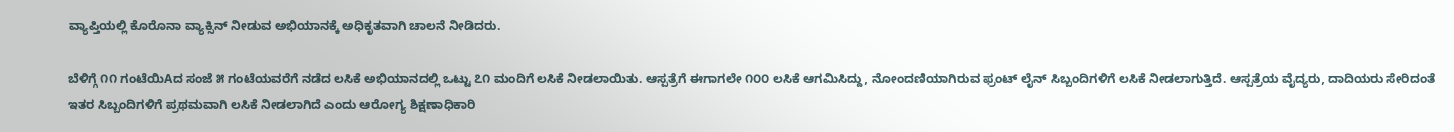ವ್ಯಾಪ್ತಿಯಲ್ಲಿ ಕೊರೊನಾ ವ್ಯಾಕ್ಸಿನ್ ನೀಡುವ ಅಭಿಯಾನಕ್ಕೆ ಅಧಿಕೃತವಾಗಿ ಚಾಲನೆ ನೀಡಿದರು.

ಬೆಳಿಗ್ಗೆ ೧೧ ಗಂಟೆಯಿAದ ಸಂಜೆ ೫ ಗಂಟೆಯವರೆಗೆ ನಡೆದ ಲಸಿಕೆ ಅಭಿಯಾನದಲ್ಲಿ ಒಟ್ಟು ೭೧ ಮಂದಿಗೆ ಲಸಿಕೆ ನೀಡಲಾಯಿತು. ಆಸ್ಪತ್ರೆಗೆ ಈಗಾಗಲೇ ೧೦೦ ಲಸಿಕೆ ಆಗಮಿಸಿದ್ದು, ನೋಂದಣಿಯಾಗಿರುವ ಫ್ರಂಟ್ ಲೈನ್ ಸಿಬ್ಬಂದಿಗಳಿಗೆ ಲಸಿಕೆ ನೀಡಲಾಗುತ್ತಿದೆ. ಆಸ್ಪತ್ರೆಯ ವೈದ್ಯರು, ದಾದಿಯರು ಸೇರಿದಂತೆ ಇತರ ಸಿಬ್ಬಂದಿಗಳಿಗೆ ಪ್ರಥಮವಾಗಿ ಲಸಿಕೆ ನೀಡಲಾಗಿದೆ ಎಂದು ಆರೋಗ್ಯ ಶಿಕ್ಷಣಾಧಿಕಾರಿ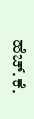ಹೆಚ್.ಕೆ.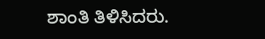ಶಾಂತಿ ತಿಳಿಸಿದರು.